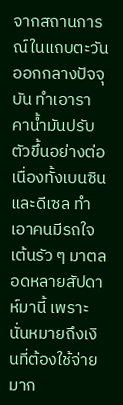จากสถานการณ์ในแถบตะวันออกกลางปัจจุบัน ทำเอาราคาน้ำมันปรับตัวขึ้นอย่างต่อเนื่องทั้งเบนซินและดีเซล ทำเอาคนมีรถใจเต้นรัว ๆ มาตลอดหลายสัปดาห์มานี้ เพราะนั่นหมายถึงเงินที่ต้องใช้จ่ายมาก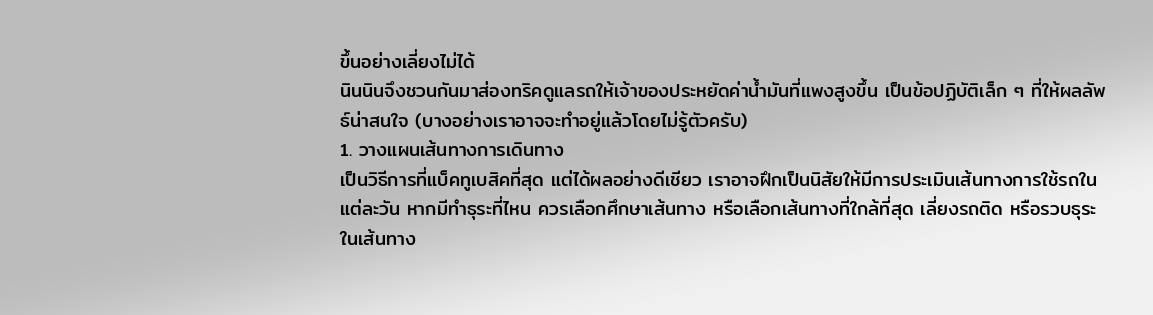ขึ้นอย่างเลี่ยงไม่ได้
นินนินจึงชวนกันมาส่องทริคดูแลรถให้เจ้าของประหยัดค่าน้ำมันที่แพงสูงขึ้น เป็นข้อปฏิบัติเล็ก ๆ ที่ให้ผลลัพธ์น่าสนใจ (บางอย่างเราอาจจะทำอยู่แล้วโดยไม่รู้ตัวครับ)
1. วางแผนเส้นทางการเดินทาง
เป็นวิธีการที่แบ็คทูเบสิคที่สุด แต่ได้ผลอย่างดีเชียว เราอาจฝึกเป็นนิสัยให้มีการประเมินเส้นทางการใช้รถในแต่ละวัน หากมีทำธุระที่ไหน ควรเลือกศึกษาเส้นทาง หรือเลือกเส้นทางที่ใกล้ที่สุด เลี่ยงรถติด หรือรวบธุระในเส้นทาง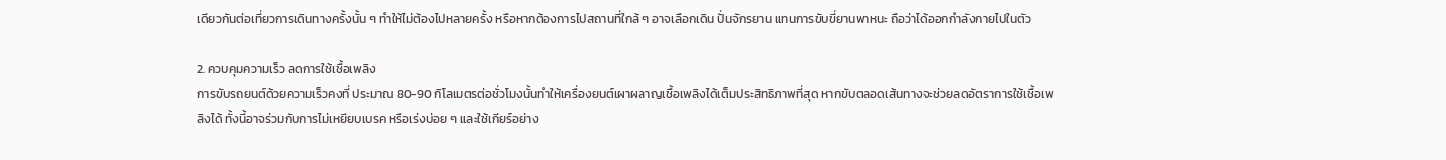เดียวกันต่อเที่ยวการเดินทางครั้งนั้น ๆ ทำให้ไม่ต้องไปหลายครั้ง หรือหากต้องการไปสถานที่ใกล้ ๆ อาจเลือกเดิน ปั่นจักรยาน แทนการขับขี่ยานพาหนะ ถือว่าได้ออกกำลังกายไปในตัว

2. ควบคุมความเร็ว ลดการใช้เชื้อเพลิง
การขับรถยนต์ด้วยความเร็วคงที่ ประมาณ 80-90 กิโลเมตรต่อชั่วโมงนั้นทำให้เครื่องยนต์เผาผลาญเชื้อเพลิงได้เต็มประสิทธิภาพที่สุด หากขับตลอดเส้นทางจะช่วยลดอัตราการใช้เชื้อเพลิงได้ ทั้งนี้อาจร่วมกับการไม่เหยียบเบรค หรือเร่งบ่อย ๆ และใช้เกียร์อย่าง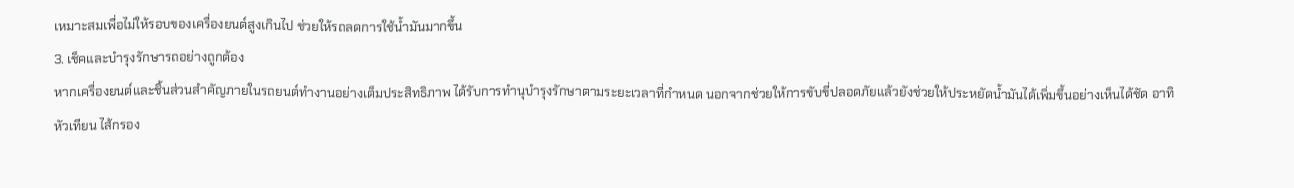เหมาะสมเพื่อไม่ให้รอบของเครื่องยนต์สูงเกินไป ช่วยให้รถลดการใช้น้ำมันมากขึ้น
3. เช็คและบำรุงรักษารถอย่างถูกต้อง
หากเครื่องยนต์และชิ้นส่วนสำคัญภายในรถยนต์ทำงานอย่างเต็มประสิทธิภาพ ได้รับการทำนุบำรุงรักษาตามระยะเวลาที่กำหนด นอกจากช่วยให้การขับขี่ปลอดภัยแล้วยังช่วยให้ประหยัดน้ำมันได้เพิ่มขึ้นอย่างเห็นได้ชัด อาทิ หัวเทียน ไส้กรอง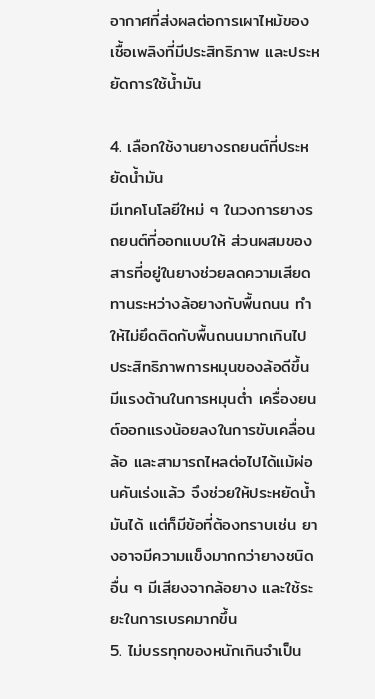อากาศที่ส่งผลต่อการเผาไหม้ของเชื้อเพลิงที่มีประสิทธิภาพ และประหยัดการใช้น้ำมัน

4. เลือกใช้งานยางรถยนต์ที่ประหยัดน้ำมัน
มีเทคโนโลยีใหม่ ๆ ในวงการยางรถยนต์ที่ออกแบบให้ ส่วนผสมของสารที่อยู่ในยางช่วยลดความเสียดทานระหว่างล้อยางกับพื้นถนน ทำให้ไม่ยึดติดกับพื้นถนนมากเกินไป ประสิทธิภาพการหมุนของล้อดีขึ้น มีแรงต้านในการหมุนต่ำ เครื่องยนต์ออกแรงน้อยลงในการขับเคลื่อนล้อ และสามารถไหลต่อไปได้แม้ผ่อนคันเร่งแล้ว จึงช่วยให้ประหยัดน้ำมันได้ แต่ก็มีข้อที่ต้องทราบเช่น ยางอาจมีความแข็งมากกว่ายางชนิดอื่น ๆ มีเสียงจากล้อยาง และใช้ระยะในการเบรคมากขึ้น
5. ไม่บรรทุกของหนักเกินจำเป็น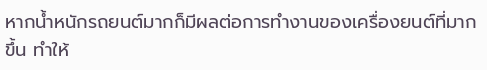หากน้ำหนักรถยนต์มากก็มีผลต่อการทำงานของเครื่องยนต์ที่มากขึ้น ทำให้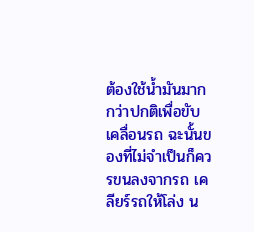ต้องใช้น้ำมันมากกว่าปกติเพื่อขับเคลื่อนรถ ฉะนั้นของที่ไม่จำเป็นก็ควรขนลงจากรถ เคลียร์รถให้โล่ง น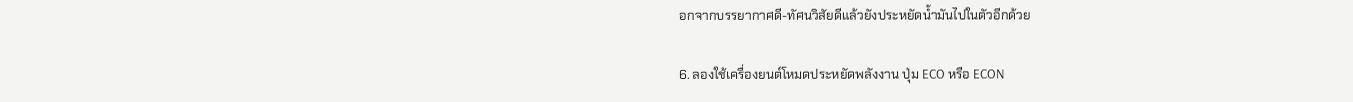อกจากบรรยากาศดี-ทัศนวิสัยดีแล้วยังประหยัดน้ำมันไปในตัวอีกด้วย

6. ลองใช้เครื่องยนต์โหมดประหยัดพลังงาน ปุ่ม ECO หรือ ECON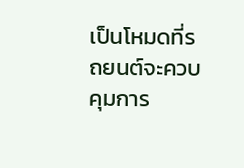เป็นโหมดที่รถยนต์จะควบคุมการ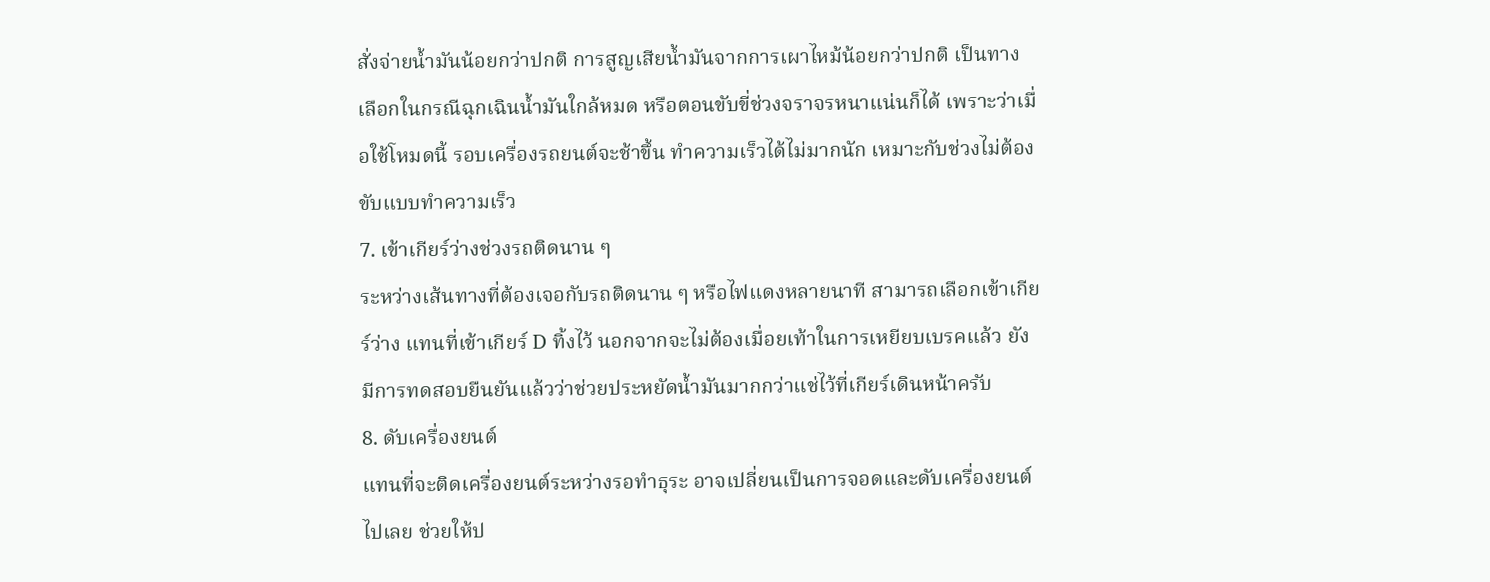สั่งจ่ายน้ำมันน้อยกว่าปกติ การสูญเสียน้ำมันจากการเผาไหม้น้อยกว่าปกติ เป็นทางเลือกในกรณีฉุกเฉินน้ำมันใกล้หมด หรือตอนขับขี่ช่วงจราจรหนาแน่นก็ได้ เพราะว่าเมื่อใช้โหมดนี้ รอบเครื่องรถยนต์จะช้าขึ้น ทำความเร็วได้ไม่มากนัก เหมาะกับช่วงไม่ต้องขับแบบทำความเร็ว
7. เข้าเกียร์ว่างช่วงรถติดนาน ๆ
ระหว่างเส้นทางที่ต้องเจอกับรถติดนาน ๆ หรือไฟแดงหลายนาที สามารถเลือกเข้าเกียร์ว่าง แทนที่เข้าเกียร์ D ทิ้งไว้ นอกจากจะไม่ต้องเมื่อยเท้าในการเหยียบเบรคแล้ว ยังมีการทดสอบยืนยันแล้วว่าช่วยประหยัดน้ำมันมากกว่าแช่ไว้ที่เกียร์เดินหน้าครับ
8. ดับเครื่องยนต์
แทนที่จะติดเครื่องยนต์ระหว่างรอทำธุระ อาจเปลี่ยนเป็นการจอดและดับเครื่องยนต์ไปเลย ช่วยให้ป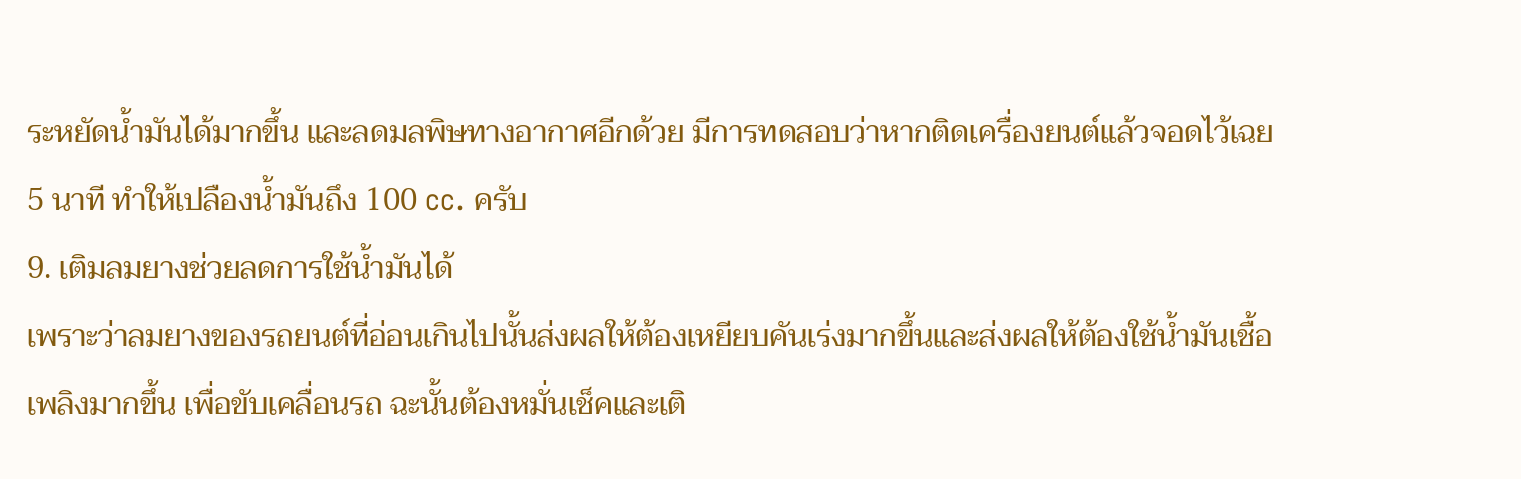ระหยัดน้ำมันได้มากขึ้น และลดมลพิษทางอากาศอีกด้วย มีการทดสอบว่าหากติดเครื่องยนต์แล้วจอดไว้เฉย 5 นาที ทำให้เปลืองน้ำมันถึง 100 cc. ครับ
9. เติมลมยางช่วยลดการใช้น้ำมันได้
เพราะว่าลมยางของรถยนต์ที่อ่อนเกินไปนั้นส่งผลให้ต้องเหยียบคันเร่งมากขึ้นและส่งผลให้ต้องใช้น้ำมันเชื้อเพลิงมากขึ้น เพื่อขับเคลื่อนรถ ฉะนั้นต้องหมั่นเช็คและเติ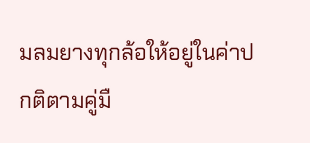มลมยางทุกล้อให้อยู่ในค่าปกติตามคู่มื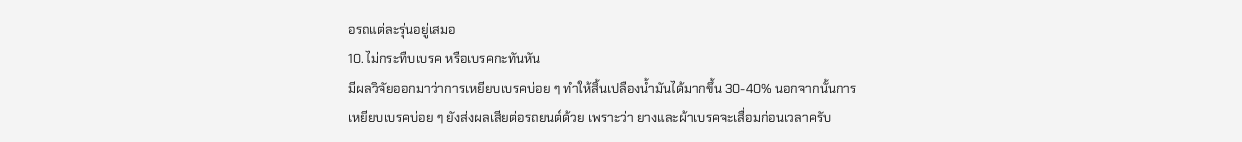อรถแต่ละรุ่นอยู่เสมอ
10. ไม่กระทืบเบรค หรือเบรคกะทันหัน
มีผลวิจัยออกมาว่าการเหยียบเบรคบ่อย ๆ ทำให้สิ้นเปลืองน้ำมันได้มากขึ้น 30-40% นอกจากนั้นการเหยียบเบรคบ่อย ๆ ยังส่งผลเสียต่อรถยนต์ด้วย เพราะว่า ยางและผ้าเบรคจะเสื่อมก่อนเวลาครับ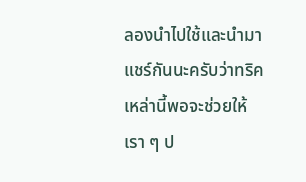ลองนำไปใช้และนำมาแชร์กันนะครับว่าทริคเหล่านี้พอจะช่วยให้เรา ๆ ป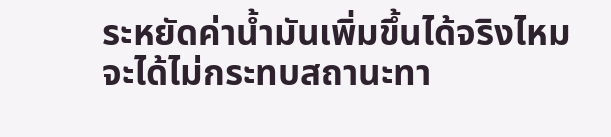ระหยัดค่าน้ำมันเพิ่มขึ้นได้จริงไหม จะได้ไม่กระทบสถานะทา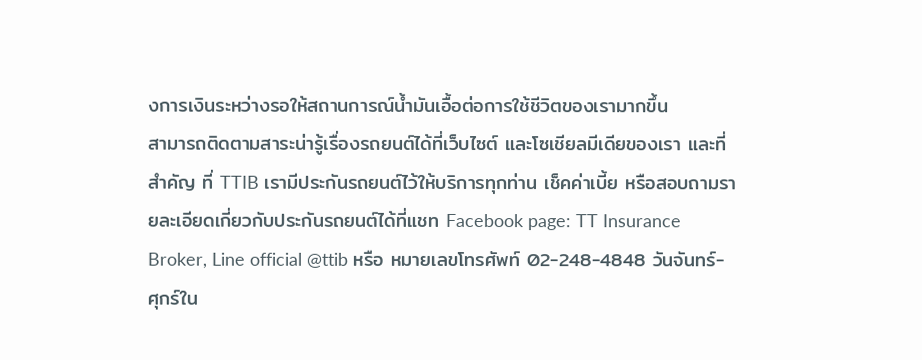งการเงินระหว่างรอให้สถานการณ์น้ำมันเอื้อต่อการใช้ชีวิตของเรามากขึ้น
สามารถติดตามสาระน่ารู้เรื่องรถยนต์ได้ที่เว็บไซต์ และโซเชียลมีเดียของเรา และที่สำคัญ ที่ TTIB เรามีประกันรถยนต์ไว้ให้บริการทุกท่าน เช็คค่าเบี้ย หรือสอบถามรายละเอียดเกี่ยวกับประกันรถยนต์ได้ที่แชท Facebook page: TT Insurance Broker, Line official @ttib หรือ หมายเลขโทรศัพท์ 02-248-4848 วันจันทร์-ศุกร์ใน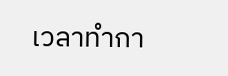เวลาทำกา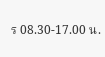ร 08.30-17.00 น.